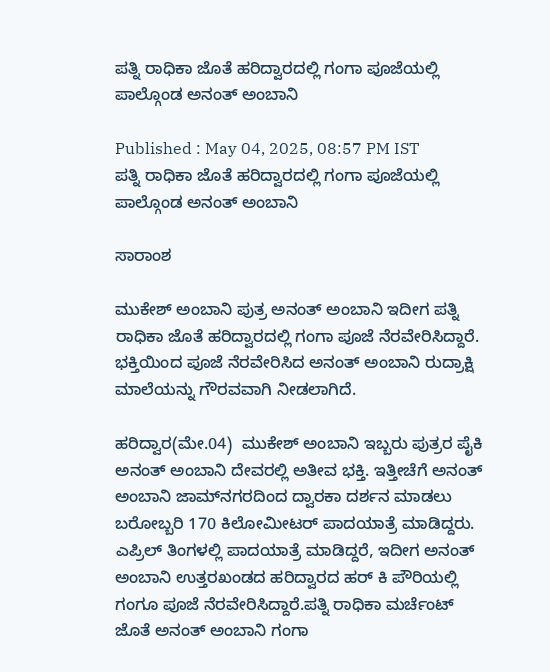ಪತ್ನಿ ರಾಧಿಕಾ ಜೊತೆ ಹರಿದ್ವಾರದಲ್ಲಿ ಗಂಗಾ ಪೂಜೆಯಲ್ಲಿ ಪಾಲ್ಗೊಂಡ ಅನಂತ್ ಅಂಬಾನಿ

Published : May 04, 2025, 08:57 PM IST
ಪತ್ನಿ ರಾಧಿಕಾ ಜೊತೆ ಹರಿದ್ವಾರದಲ್ಲಿ ಗಂಗಾ ಪೂಜೆಯಲ್ಲಿ ಪಾಲ್ಗೊಂಡ ಅನಂತ್ ಅಂಬಾನಿ

ಸಾರಾಂಶ

ಮುಕೇಶ್ ಅಂಬಾನಿ ಪುತ್ರ ಅನಂತ್ ಅಂಬಾನಿ ಇದೀಗ ಪತ್ನಿ ರಾಧಿಕಾ ಜೊತೆ ಹರಿದ್ವಾರದಲ್ಲಿ ಗಂಗಾ ಪೂಜೆ ನೆರವೇರಿಸಿದ್ದಾರೆ. ಭಕ್ತಿಯಿಂದ ಪೂಜೆ ನೆರವೇರಿಸಿದ ಅನಂತ್ ಅಂಬಾನಿ ರುದ್ರಾಕ್ಷಿ ಮಾಲೆಯನ್ನು ಗೌರವವಾಗಿ ನೀಡಲಾಗಿದೆ.

ಹರಿದ್ವಾರ(ಮೇ.04)  ಮುಕೇಶ್ ಅಂಬಾನಿ ಇಬ್ಬರು ಪುತ್ರರ ಪೈಕಿ ಅನಂತ್ ಅಂಬಾನಿ ದೇವರಲ್ಲಿ ಅತೀವ ಭಕ್ತಿ. ಇತ್ತೀಚೆಗೆ ಅನಂತ್ ಅಂಬಾನಿ ಜಾಮ್‌ನಗರದಿಂದ ದ್ವಾರಕಾ ದರ್ಶನ ಮಾಡಲು ಬರೋಬ್ಬರಿ 170 ಕಿಲೋಮೀಟರ್ ಪಾದಯಾತ್ರೆ ಮಾಡಿದ್ದರು. ಎಪ್ರಿಲ್ ತಿಂಗಳಲ್ಲಿ ಪಾದಯಾತ್ರೆ ಮಾಡಿದ್ದರೆ, ಇದೀಗ ಅನಂತ್ ಅಂಬಾನಿ ಉತ್ತರಖಂಡದ ಹರಿದ್ವಾರದ ಹರ್ ಕಿ ಪೌರಿಯಲ್ಲಿ ಗಂಗೂ ಪೂಜೆ ನೆರವೇರಿಸಿದ್ದಾರೆ.ಪತ್ನಿ ರಾಧಿಕಾ ಮರ್ಚೆಂಟ್ ಜೊತೆ ಅನಂತ್ ಅಂಬಾನಿ ಗಂಗಾ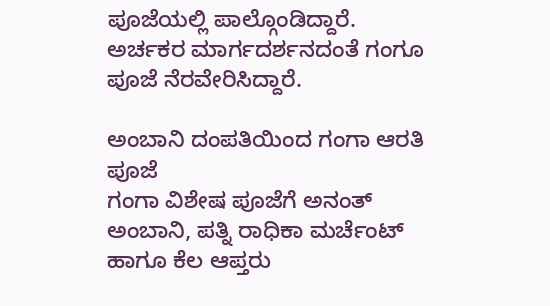ಪೂಜೆಯಲ್ಲಿ ಪಾಲ್ಗೊಂಡಿದ್ದಾರೆ. ಅರ್ಚಕರ ಮಾರ್ಗದರ್ಶನದಂತೆ ಗಂಗೂ ಪೂಜೆ ನೆರವೇರಿಸಿದ್ದಾರೆ.

ಅಂಬಾನಿ ದಂಪತಿಯಿಂದ ಗಂಗಾ ಆರತಿ ಪೂಜೆ
ಗಂಗಾ ವಿಶೇಷ ಪೂಜೆಗೆ ಅನಂತ್ ಅಂಬಾನಿ, ಪತ್ನಿ ರಾಧಿಕಾ ಮರ್ಚೆಂಟ್ ಹಾಗೂ ಕೆಲ ಆಪ್ತರು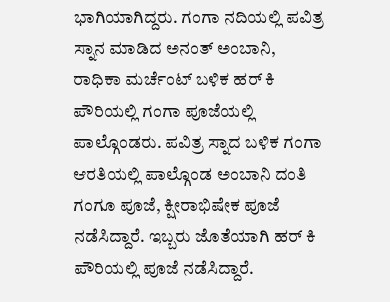ಭಾಗಿಯಾಗಿದ್ದರು. ಗಂಗಾ ನದಿಯಲ್ಲಿ ಪವಿತ್ರ ಸ್ನಾನ ಮಾಡಿದ ಅನಂತ್ ಅಂಬಾನಿ, ರಾಧಿಕಾ ಮರ್ಚೆಂಟ್ ಬಳಿಕ ಹರ್ ಕಿ ಪೌರಿಯಲ್ಲಿ ಗಂಗಾ ಪೂಜೆಯಲ್ಲಿ ಪಾಲ್ಗೊಂಡರು. ಪವಿತ್ರ ಸ್ನಾದ ಬಳಿಕ ಗಂಗಾ ಆರತಿಯಲ್ಲಿ ಪಾಲ್ಗೊಂಡ ಅಂಬಾನಿ ದಂತಿ ಗಂಗೂ ಪೂಜೆ, ಕ್ಷೀರಾಭಿಷೇಕ ಪೂಜೆ ನಡೆಸಿದ್ದಾರೆ. ಇಬ್ಬರು ಜೊತೆಯಾಗಿ ಹರ್ ಕಿ ಪೌರಿಯಲ್ಲಿ ಪೂಜೆ ನಡೆಸಿದ್ದಾರೆ.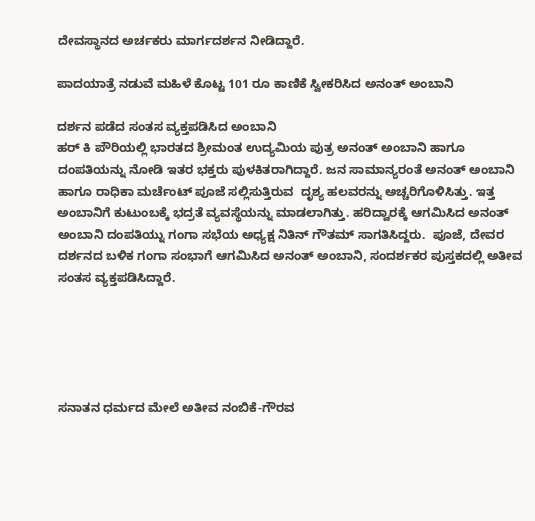ದೇವಸ್ಥಾನದ ಅರ್ಚಕರು ಮಾರ್ಗದರ್ಶನ ನೀಡಿದ್ದಾರೆ.

ಪಾದಯಾತ್ರೆ ನಡುವೆ ಮಹಿಳೆ ಕೊಟ್ಟ 101 ರೂ ಕಾಣಿಕೆ ಸ್ವೀಕರಿಸಿದ ಅನಂತ್ ಅಂಬಾನಿ

ದರ್ಶನ ಪಡೆದ ಸಂತಸ ವ್ಯಕ್ತಪಡಿಸಿದ ಅಂಬಾನಿ
ಹರ್ ಕಿ ಪೌರಿಯಲ್ಲಿ ಭಾರತದ ಶ್ರೀಮಂತ ಉದ್ಯಮಿಯ ಪುತ್ರ ಅನಂತ್ ಅಂಬಾನಿ ಹಾಗೂ ದಂಪತಿಯನ್ನು ನೋಡಿ ಇತರ ಭಕ್ತರು ಪುಳಕಿತರಾಗಿದ್ದಾರೆ. ಜನ ಸಾಮಾನ್ಯರಂತೆ ಅನಂತ್ ಅಂಬಾನಿ ಹಾಗೂ ರಾಧಿಕಾ ಮರ್ಚೆಂಟ್ ಪೂಜೆ ಸಲ್ಲಿಸುತ್ತಿರುವ  ದೃಶ್ಯ ಹಲವರನ್ನು ಅಚ್ಚರಿಗೊಳಿಸಿತ್ತು. ಇತ್ತ ಅಂಬಾನಿಗೆ ಕುಟುಂಬಕ್ಕೆ ಭದ್ರತೆ ವ್ಯವಸ್ಥೆಯನ್ನು ಮಾಡಲಾಗಿತ್ತು. ಹರಿದ್ವಾರಕ್ಕೆ ಆಗಮಿಸಿದ ಅನಂತ್ ಅಂಬಾನಿ ದಂಪತಿಯ್ನು ಗಂಗಾ ಸಭೆಯ ಅಧ್ಯಕ್ಷ ನಿತಿನ್ ಗೌತಮ್ ಸಾಗತಿಸಿದ್ದರು.  ಪೂಜೆ, ದೇವರ ದರ್ಶನದ ಬಳಿಕ ಗಂಗಾ ಸಂಭಾಗೆ ಆಗಮಿಸಿದ ಅನಂತ್ ಅಂಬಾನಿ, ಸಂದರ್ಶಕರ ಪುಸ್ತಕದಲ್ಲಿ ಅತೀವ ಸಂತಸ ವ್ಯಕ್ತಪಡಿಸಿದ್ದಾರೆ.





ಸನಾತನ ಧರ್ಮದ ಮೇಲೆ ಅತೀವ ನಂಬಿಕೆ-ಗೌರವ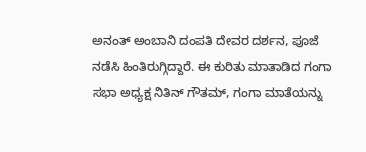ಅನಂತ್ ಅಂಬಾನಿ ದಂಪತಿ ದೇವರ ದರ್ಶನ, ಪೂಜೆ ನಡೆಸಿ ಹಿಂತಿರುಗ್ಗಿದ್ದಾರೆ. ಈ ಕುರಿತು ಮಾತಾಡಿದ ಗಂಗಾ ಸಭಾ ಅಧ್ಯಕ್ಷ ನಿತಿನ್ ಗೌತಮ್, ಗಂಗಾ ಮಾತೆಯನ್ನು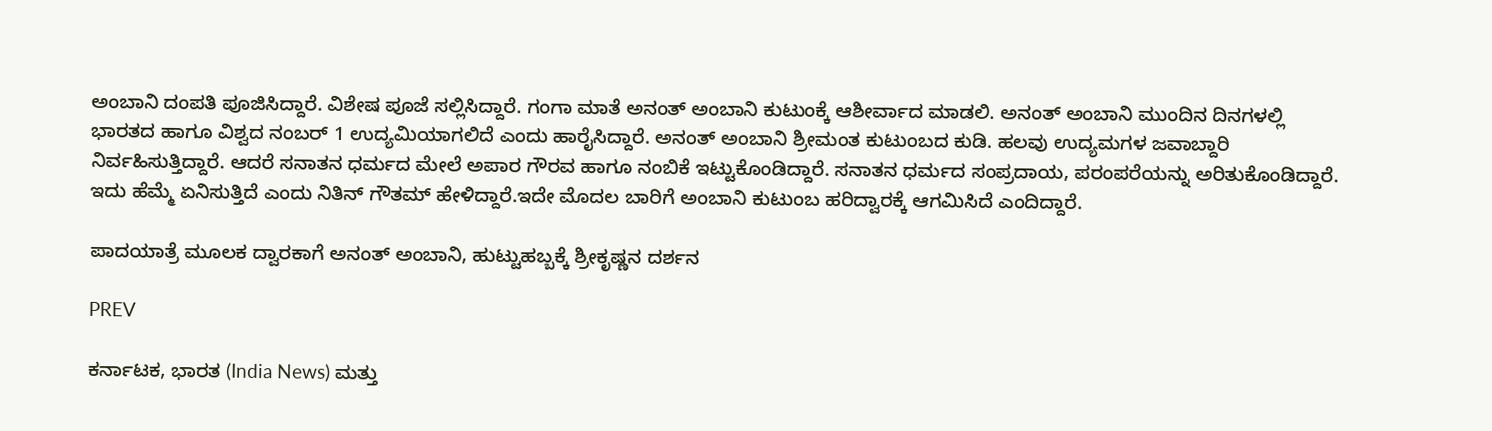ಅಂಬಾನಿ ದಂಪತಿ ಪೂಜಿಸಿದ್ದಾರೆ. ವಿಶೇಷ ಪೂಜೆ ಸಲ್ಲಿಸಿದ್ದಾರೆ. ಗಂಗಾ ಮಾತೆ ಅನಂತ್ ಅಂಬಾನಿ ಕುಟುಂಕ್ಕೆ ಆಶೀರ್ವಾದ ಮಾಡಲಿ. ಅನಂತ್ ಅಂಬಾನಿ ಮುಂದಿನ ದಿನಗಳಲ್ಲಿ ಭಾರತದ ಹಾಗೂ ವಿಶ್ವದ ನಂಬರ್ 1 ಉದ್ಯಮಿಯಾಗಲಿದೆ ಎಂದು ಹಾರೈಸಿದ್ದಾರೆ. ಅನಂತ್ ಅಂಬಾನಿ ಶ್ರೀಮಂತ ಕುಟುಂಬದ ಕುಡಿ. ಹಲವು ಉದ್ಯಮಗಳ ಜವಾಬ್ದಾರಿ ನಿರ್ವಹಿಸುತ್ತಿದ್ದಾರೆ. ಆದರೆ ಸನಾತನ ಧರ್ಮದ ಮೇಲೆ ಅಪಾರ ಗೌರವ ಹಾಗೂ ನಂಬಿಕೆ ಇಟ್ಟುಕೊಂಡಿದ್ದಾರೆ. ಸನಾತನ ಧರ್ಮದ ಸಂಪ್ರದಾಯ, ಪರಂಪರೆಯನ್ನು ಅರಿತುಕೊಂಡಿದ್ದಾರೆ. ಇದು ಹೆಮ್ಮೆ ಏನಿಸುತ್ತಿದೆ ಎಂದು ನಿತಿನ್ ಗೌತಮ್ ಹೇಳಿದ್ದಾರೆ.ಇದೇ ಮೊದಲ ಬಾರಿಗೆ ಅಂಬಾನಿ ಕುಟುಂಬ ಹರಿದ್ವಾರಕ್ಕೆ ಆಗಮಿಸಿದೆ ಎಂದಿದ್ದಾರೆ.

ಪಾದಯಾತ್ರೆ ಮೂಲಕ ದ್ವಾರಕಾಗೆ ಅನಂತ್ ಅಂಬಾನಿ, ಹುಟ್ಟುಹಬ್ಬಕ್ಕೆ ಶ್ರೀಕೃಷ್ಣನ ದರ್ಶನ

PREV

ಕರ್ನಾಟಕ, ಭಾರತ (India News) ಮತ್ತು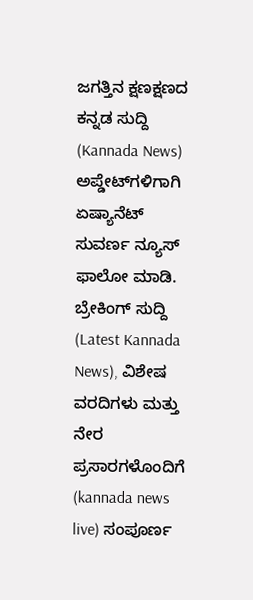ಜಗತ್ತಿನ ಕ್ಷಣಕ್ಷಣದ ಕನ್ನಡ ಸುದ್ದಿ (Kannada News) ಅಪ್ಡೇಟ್‌ಗಳಿಗಾಗಿ ಏಷ್ಯಾನೆಟ್ ಸುವರ್ಣ ನ್ಯೂಸ್‌ ಫಾಲೋ ಮಾಡಿ. ಬ್ರೇಕಿಂಗ್ ಸುದ್ದಿ (Latest Kannada News), ವಿಶೇಷ ವರದಿಗಳು ಮತ್ತು ನೇರ ಪ್ರಸಾರಗಳೊಂದಿಗೆ (kannada news live) ಸಂಪೂರ್ಣ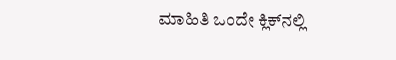ಮಾಹಿತಿ ಒಂದೇ ಕ್ಲಿಕ್‌ನಲ್ಲಿ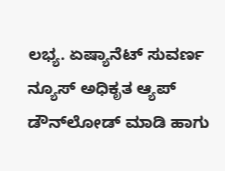ಲಭ್ಯ. ಏಷ್ಯಾನೆಟ್ ಸುವರ್ಣ ನ್ಯೂಸ್ ಅಧಿಕೃತ ಆ್ಯಪ್ ಡೌನ್‌ಲೋಡ್ ಮಾಡಿ ಹಾಗು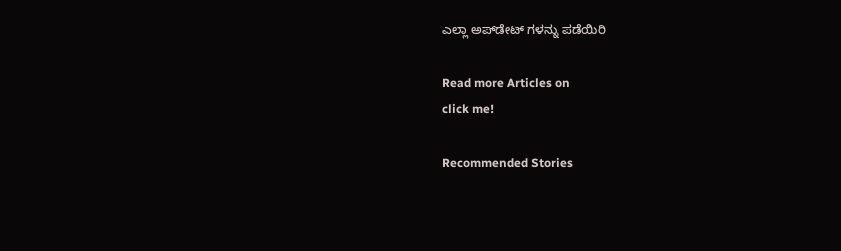ಎಲ್ಲಾ ಅಪ್‌ಡೇಟ್ ಗಳನ್ನು ಪಡೆಯಿರಿ

Read more Articles on
click me!

Recommended Stories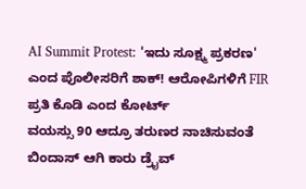AI Summit Protest: 'ಇದು ಸೂಕ್ಷ್ಮ ಪ್ರಕರಣ' ಎಂದ ಪೊಲೀಸರಿಗೆ ಶಾಕ್! ಆರೋಪಿಗಳಿಗೆ FIR ಪ್ರತಿ ಕೊಡಿ ಎಂದ ಕೋರ್ಟ್
ವಯಸ್ಸು 90 ಆದ್ರೂ ತರುಣರ ನಾಚಿಸುವಂತೆ ಬಿಂದಾಸ್ ಆಗಿ ಕಾರು ಡ್ರೈವ್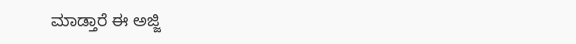ಮಾಡ್ತಾರೆ ಈ ಅಜ್ಜಿ